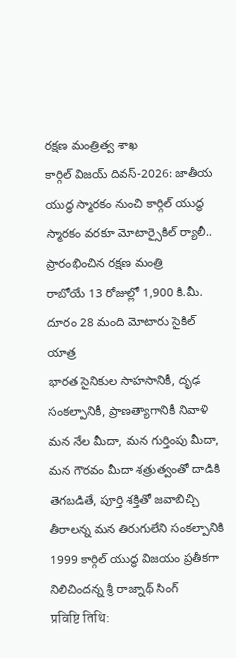రక్షణ మంత్రిత్వ శాఖ
కార్గిల్ విజయ్ దివస్-2026: జాతీయ యుద్ధ స్మారకం నుంచి కార్గిల్ యుద్ధ స్మారకం వరకూ మోటార్సైకిల్ ర్యాలీ.. ప్రారంభించిన రక్షణ మంత్రి
రాబోయే 13 రోజుల్లో 1,900 కి.మీ. దూరం 28 మంది మోటారు సైకిల్ యాత్ర
భారత సైనికుల సాహసానికీ, దృఢ సంకల్పానికీ, ప్రాణత్యాగానికీ నివాళి
మన నేల మీదా, మన గుర్తింపు మీదా, మన గౌరవం మీదా శత్రుత్వంతో దాడికి తెగబడితే, పూర్తి శక్తితో జవాబిచ్చి తీరాలన్న మన తిరుగులేని సంకల్పానికి 1999 కార్గిల్ యుద్ధ విజయం ప్రతీకగా నిలిచిందన్న శ్రీ రాజ్నాథ్ సింగ్
प्रविष्टि तिथि: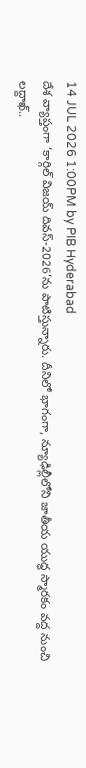14 JUL 2026 1:00PM by PIB Hyderabad
దేశ వ్యాప్తంగా ‘కార్గిల్ విజయ్ దివస్-2026’ను పాటిస్తున్నారు. దీనిలో భాగంగా, న్యూఢిల్లీలోని జాతీయ యుద్ధ స్మారకం వద్ద నుంచి లద్దాఖ్..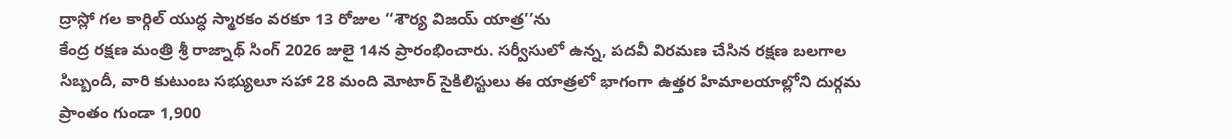ద్రాస్లో గల కార్గిల్ యుద్ధ స్మారకం వరకూ 13 రోజుల ‘‘శౌర్య విజయ్ యాత్ర’’ను
కేంద్ర రక్షణ మంత్రి శ్రీ రాజ్నాథ్ సింగ్ 2026 జులై 14న ప్రారంభించారు. సర్వీసులో ఉన్న, పదవీ విరమణ చేసిన రక్షణ బలగాల సిబ్బందీ, వారి కుటుంబ సభ్యులూ సహా 28 మంది మోటార్ సైకిలిస్టులు ఈ యాత్రలో భాగంగా ఉత్తర హిమాలయాల్లోని దుర్గమ ప్రాంతం గుండా 1,900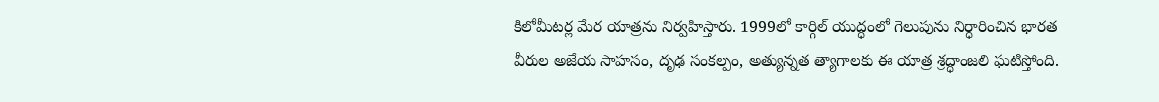కిలోమీటర్ల మేర యాత్రను నిర్వహిస్తారు. 1999లో కార్గిల్ యుద్ధంలో గెలుపును నిర్ధారించిన భారత వీరుల అజేయ సాహసం, దృఢ సంకల్పం, అత్యున్నత త్యాగాలకు ఈ యాత్ర శ్రద్ధాంజలి ఘటిస్తోంది.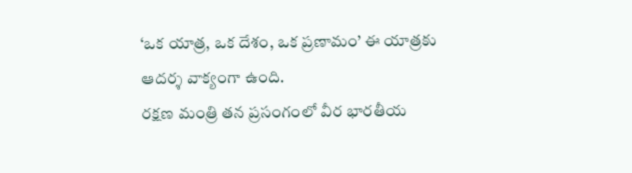‘ఒక యాత్ర, ఒక దేశం, ఒక ప్రణామం’ ఈ యాత్రకు ఆదర్శ వాక్యంగా ఉంది.
రక్షణ మంత్రి తన ప్రసంగంలో వీర భారతీయ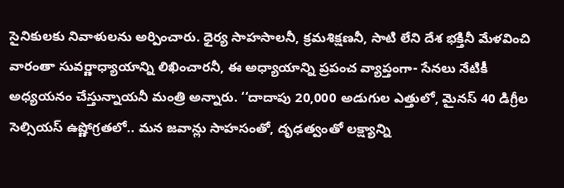సైనికులకు నివాళులను అర్పించారు. ధైర్య సాహసాలనీ, క్రమశిక్షణనీ, సాటి లేని దేశ భక్తినీ మేళవించి వారంతా సువర్ణాధ్యాయాన్ని లిఖించారనీ, ఈ అధ్యాయాన్ని ప్రపంచ వ్యాప్తంగా- సేనలు నేటికీ అధ్యయనం చేస్తున్నాయనీ మంత్రి అన్నారు. ‘‘దాదాపు 20,000 అడుగుల ఎత్తులో, మైనస్ 40 డిగ్రీల సెల్సియస్ ఉష్ణోగ్రతలో.. మన జవాన్లు సాహసంతో, దృఢత్వంతో లక్ష్యాన్ని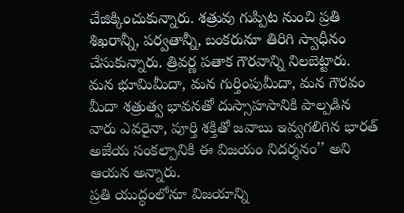చేజిక్కించుకున్నారు. శత్రువు గుప్పిట నుంచి ప్రతి శిఖరాన్నీ, పర్వతాన్నీ, బంకరునూ తిరిగి స్వాధీనం చేసుకున్నారు. త్రివర్ణ పతాక గౌరవాన్ని నిలబెట్టారు. మన భూమిమీదా, మన గుర్తింపుమీదా, మన గౌరవం మీదా శత్రుత్వ భావనతో దుస్సాహసానికి పాల్పడిన వారు ఎవరైనా, పూర్తి శక్తితో జవాబు ఇవ్వగలిగిన భారత్ అజేయ సంకల్పానికి ఈ విజయం నిదర్శనం’’ అని ఆయన అన్నారు.
ప్రతి యుద్ధంలోనూ విజయాన్ని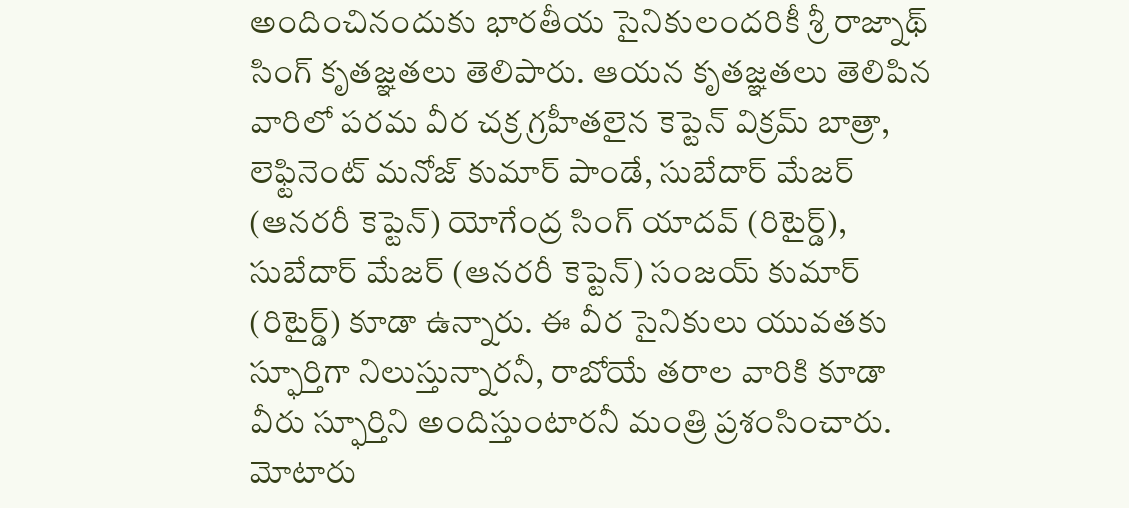అందించినందుకు భారతీయ సైనికులందరికీ శ్రీ రాజ్నాథ్ సింగ్ కృతజ్ఞతలు తెలిపారు. ఆయన కృతజ్ఞతలు తెలిపిన వారిలో పరమ వీర చక్ర గ్రహీతలైన కెప్టెన్ విక్రమ్ బాత్రా, లెఫ్టినెంట్ మనోజ్ కుమార్ పాండే, సుబేదార్ మేజర్ (ఆనరరీ కెప్టెన్) యోగేంద్ర సింగ్ యాదవ్ (రిటైర్డ్), సుబేదార్ మేజర్ (ఆనరరీ కెప్టెన్) సంజయ్ కుమార్ (రిటైర్డ్) కూడా ఉన్నారు. ఈ వీర సైనికులు యువతకు స్ఫూర్తిగా నిలుస్తున్నారనీ, రాబోయే తరాల వారికి కూడా వీరు స్ఫూర్తిని అందిస్తుంటారనీ మంత్రి ప్రశంసించారు.
మోటారు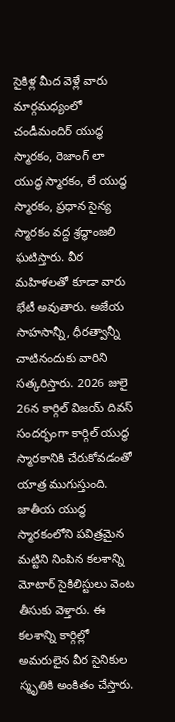సైకిళ్ల మీద వెళ్లే వారు మార్గమధ్యంలో చండీమందిర్ యుద్ధ స్మారకం, రెజాంగ్ లా యుద్ధ స్మారకం, లే యుద్ధ స్మారకం, ప్రధాన సైన్య స్మారకం వద్ద శ్రద్ధాంజలి ఘటిస్తారు. వీర మహిళలతో కూడా వారు భేటీ అవుతారు. అజేయ సాహసాన్నీ, ధీరత్వాన్నీ చాటినందుకు వారిని సత్కరిస్తారు. 2026 జులై 26న కార్గిల్ విజయ్ దివస్ సందర్భంగా కార్గిల్ యుద్ధ స్మారకానికి చేరుకోవడంతో యాత్ర ముగుస్తుంది.
జాతీయ యుద్ధ స్మారకంలోని పవిత్రమైన మట్టిని నింపిన కలశాన్ని మోటార్ సైకిలిస్టులు వెంట తీసుకు వెళ్తారు. ఈ కలశాన్ని కార్గిల్లో అమరులైన వీర సైనికుల స్మృతికి అంకితం చేస్తారు.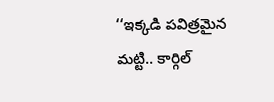‘‘ఇక్కడి పవిత్రమైన మట్టి.. కార్గిల్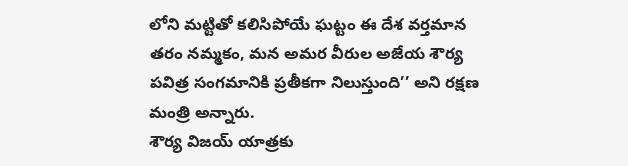లోని మట్టితో కలిసిపోయే ఘట్టం ఈ దేశ వర్తమాన తరం నమ్మకం, మన అమర వీరుల అజేయ శౌర్య పవిత్ర సంగమానికి ప్రతీకగా నిలుస్తుంది’’ అని రక్షణ మంత్రి అన్నారు.
శౌర్య విజయ్ యాత్రకు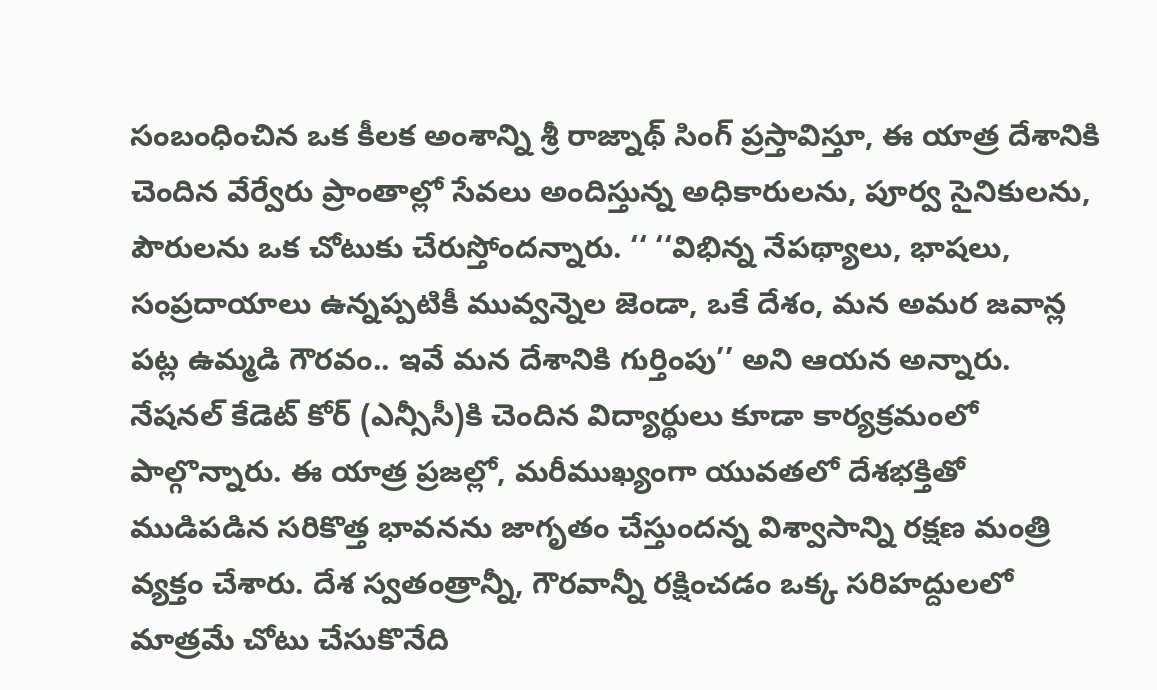సంబంధించిన ఒక కీలక అంశాన్ని శ్రీ రాజ్నాథ్ సింగ్ ప్రస్తావిస్తూ, ఈ యాత్ర దేశానికి చెందిన వేర్వేరు ప్రాంతాల్లో సేవలు అందిస్తున్న అధికారులను, పూర్వ సైనికులను, పౌరులను ఒక చోటుకు చేరుస్తోందన్నారు. ‘‘ ‘‘విభిన్న నేపథ్యాలు, భాషలు, సంప్రదాయాలు ఉన్నప్పటికీ మువ్వన్నెల జెండా, ఒకే దేశం, మన అమర జవాన్ల పట్ల ఉమ్మడి గౌరవం.. ఇవే మన దేశానికి గుర్తింపు’’ అని ఆయన అన్నారు.
నేషనల్ కేడెట్ కోర్ (ఎన్సీసీ)కి చెందిన విద్యార్థులు కూడా కార్యక్రమంలో పాల్గొన్నారు. ఈ యాత్ర ప్రజల్లో, మరీముఖ్యంగా యువతలో దేశభక్తితో ముడిపడిన సరికొత్త భావనను జాగృతం చేస్తుందన్న విశ్వాసాన్ని రక్షణ మంత్రి వ్యక్తం చేశారు. దేశ స్వతంత్రాన్నీ, గౌరవాన్నీ రక్షించడం ఒక్క సరిహద్దులలో మాత్రమే చోటు చేసుకొనేది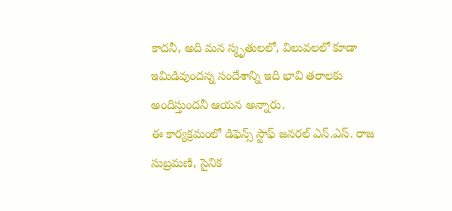కాదనీ, అది మన స్మృతులలో, విలువలలో కూడా ఇమిడివుందన్న సందేశాన్ని ఇది భావి తరాలకు అందిస్తుందనీ ఆయన అన్నారు.
ఈ కార్యక్రమంలో డిఫెన్స్ స్టాఫ్ జనరల్ ఎన్.ఎస్. రాజ సుబ్రమణి, సైనిక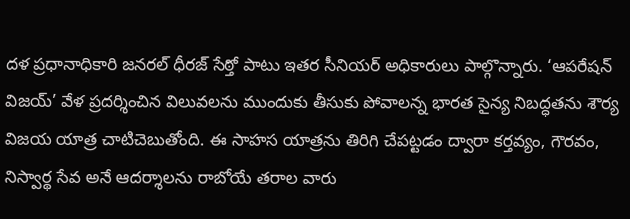దళ ప్రధానాధికారి జనరల్ ధీరజ్ సేఠ్తో పాటు ఇతర సీనియర్ అధికారులు పాల్గొన్నారు. ‘ఆపరేషన్ విజయ్’ వేళ ప్రదర్శించిన విలువలను ముందుకు తీసుకు పోవాలన్న భారత సైన్య నిబద్ధతను శౌర్య విజయ యాత్ర చాటిచెబుతోంది. ఈ సాహస యాత్రను తిరిగి చేపట్టడం ద్వారా కర్తవ్యం, గౌరవం, నిస్వార్థ సేవ అనే ఆదర్శాలను రాబోయే తరాల వారు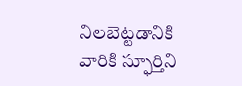నిలబెట్టడానికి వారికి స్ఫూర్తిని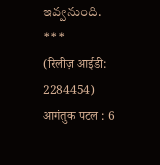ఇవ్వనుంది.
***
(रिलीज़ आईडी: 2284454)
आगंतुक पटल : 6